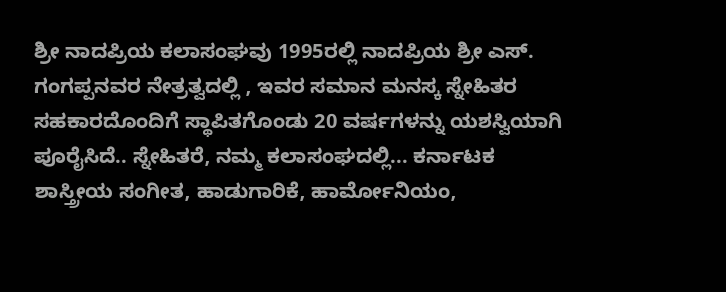ಶ್ರೀ ನಾದಪ್ರಿಯ ಕಲಾಸಂಘವು 1995ರಲ್ಲಿ ನಾದಪ್ರಿಯ ಶ್ರೀ ಎಸ್. ಗಂಗಪ್ಪನವರ ನೇತ್ರತ್ವದಲ್ಲಿ , ಇವರ ಸಮಾನ ಮನಸ್ಕ ಸ್ನೇಹಿತರ ಸಹಕಾರದೊಂದಿಗೆ ಸ್ಥಾಪಿತಗೊಂಡು 20 ವರ್ಷಗಳನ್ನು ಯಶಸ್ವಿಯಾಗಿ ಪೂರೈಸಿದೆ.. ಸ್ನೇಹಿತರೆ, ನಮ್ಮ ಕಲಾಸಂಘದಲ್ಲಿ... ಕರ್ನಾಟಕ ಶಾಸ್ತ್ರೀಯ ಸಂಗೀತ, ಹಾಡುಗಾರಿಕೆ, ಹಾರ್ಮೋನಿಯಂ,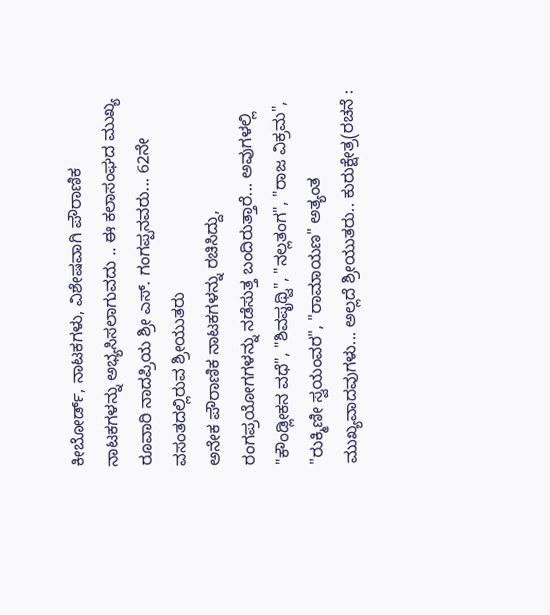ಕೀಬೋರ್ಡ್, ನಾಟಕಗಳು, ವಿಶೇಷವಾಗಿ ಪೌರಾಣಿಕ ನಾಟಕಗಳನ್ನು ಅಭ್ಯಸಿಸಲಾಗುವದು .. ಈ ಕಲಾಸಂಘದ ಮುಖ್ಯ ರೂವಾರಿ ನಾದಪ್ರಿಯ ಶ್ರೀ ಎಸ್. ಗಂಗಪ್ಪನವರು... 62ನೇ ವಸಂತದಲ್ಲಿರುವ ಶ್ರೀಯುತರು
ಅನೇಕ ಪೌರಾಣಿಕ ನಾಟಕಗಳನ್ನು ರಚಿಸಿದ್ದು, ರಂಗಪ್ರಯೋಗಗಳನ್ನು ನಡೆಸುತ್ತ ಬಂದಿರುತ್ತಾರೆ... ಅವುಗಳಲ್ಲಿ "ಕೌಂಡ್ಲೀಕನ ವಧೆ", "ಶಿವಪೃಥ್ವಿ", "ನಲ್ಲತಂಗ", "ರಾಜ ವಿಕ್ರಮ", "ರುಕ್ಮಿಣೀ ಸ್ವಯಂವರ", "ರಾಮಾಯಣ" ಅತ್ಯಂತ ಮುಖ್ಯವಾದವುಗಳು... ಅಲ್ಲದೆ ಶ್ರೀಯುತರು.. ಕುರುಕ್ಷೇತ್ರ(ರಚನೆ :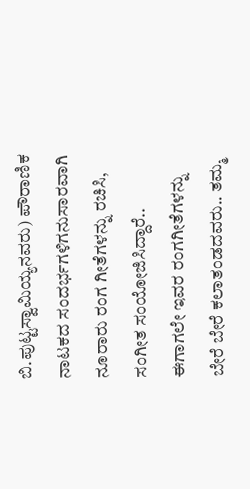ಬಿ.ಪುಟ್ಟಸ್ವಾಮಿಯ್ಯನವರು) ಪೌರಾಣಿಕ ನಾಟಕದ ಸಂದರ್ಭಗಳಿಗನುಸಾರವಾಗಿ ನೂರಾರು ರಂಗ ಗೀತೆಗಳನ್ನು ರಚಿಸಿ, ಸಂಗೀತ ಸಂಯೋಜಿಸಿದ್ದಾರೆ.. ಈಗಾಗಲೇ ಇವರ ರಂಗಗೀತೆಗಳನ್ನು ಬೇರೆ ಬೇರೆ ಕಲಾತಂಡದವರು.. ತಮ್ಮ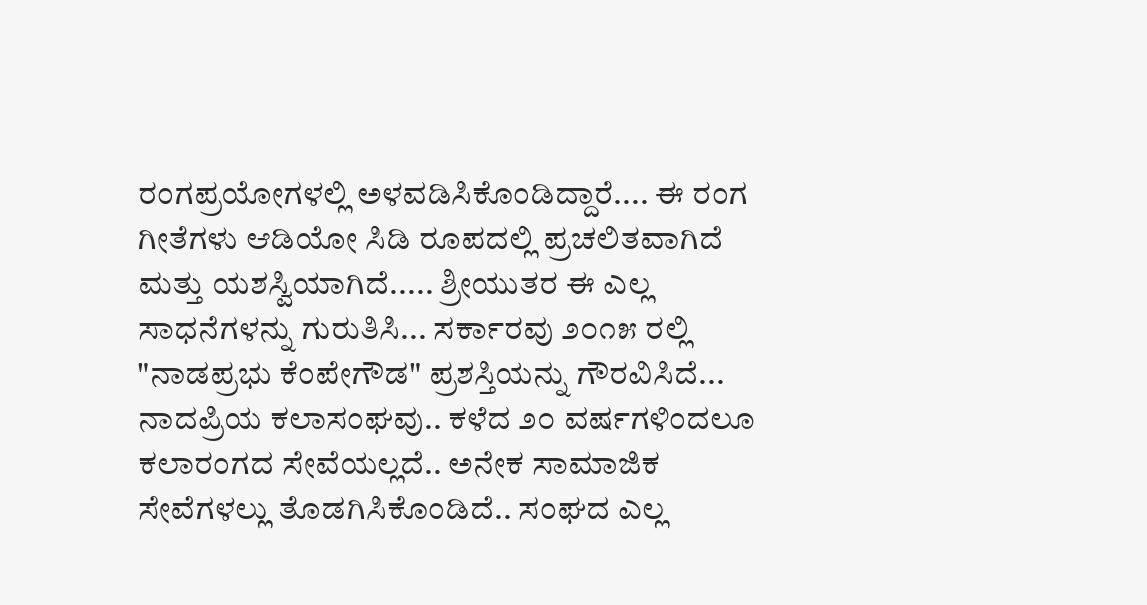ರಂಗಪ್ರಯೋಗಳಲ್ಲಿ ಅಳವಡಿಸಿಕೊಂಡಿದ್ದಾರೆ.... ಈ ರಂಗ ಗೀತೆಗಳು ಆಡಿಯೋ ಸಿಡಿ ರೂಪದಲ್ಲಿ ಪ್ರಚಲಿತವಾಗಿದೆ ಮತ್ತು ಯಶಸ್ವಿಯಾಗಿದೆ..... ಶ್ರೀಯುತರ ಈ ಎಲ್ಲ ಸಾಧನೆಗಳನ್ನು ಗುರುತಿಸಿ... ಸರ್ಕಾರವು ೨೦೧೫ ರಲ್ಲಿ "ನಾಡಪ್ರಭು ಕೆಂಪೇಗೌಡ" ಪ್ರಶಸ್ತಿಯನ್ನು ಗೌರವಿಸಿದೆ... ನಾದಪ್ರಿಯ ಕಲಾಸಂಘವು.. ಕಳೆದ ೨೦ ವರ್ಷಗಳಿಂದಲೂ ಕಲಾರಂಗದ ಸೇವೆಯಲ್ಲದೆ.. ಅನೇಕ ಸಾಮಾಜಿಕ ಸೇವೆಗಳಲ್ಲು ತೊಡಗಿಸಿಕೊಂಡಿದೆ.. ಸಂಘದ ಎಲ್ಲ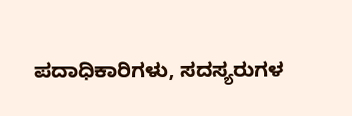ಪದಾಧಿಕಾರಿಗಳು, ಸದಸ್ಯರುಗಳ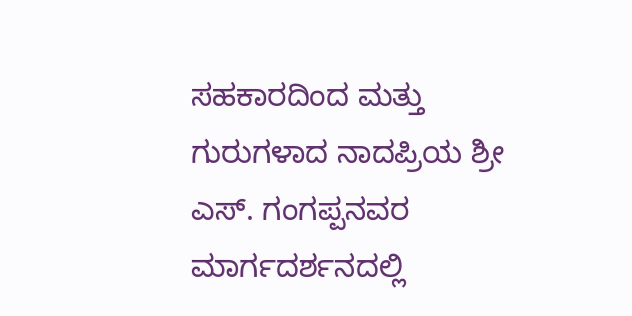ಸಹಕಾರದಿಂದ ಮತ್ತು ಗುರುಗಳಾದ ನಾದಪ್ರಿಯ ಶ್ರೀ ಎಸ್. ಗಂಗಪ್ಪನವರ ಮಾರ್ಗದರ್ಶನದಲ್ಲಿ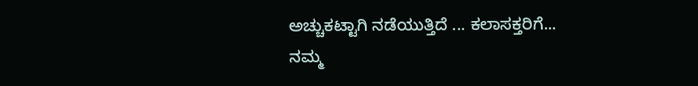ಅಚ್ಚುಕಟ್ಟಾಗಿ ನಡೆಯುತ್ತಿದೆ ... ಕಲಾಸಕ್ತರಿಗೆ... ನಮ್ಮ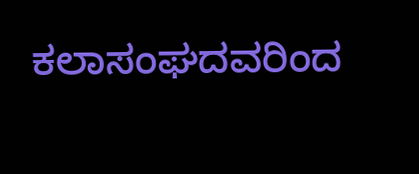ಕಲಾಸಂಘದವರಿಂದ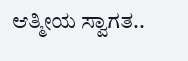ಆತ್ಮೀಯ ಸ್ವಾಗತ..